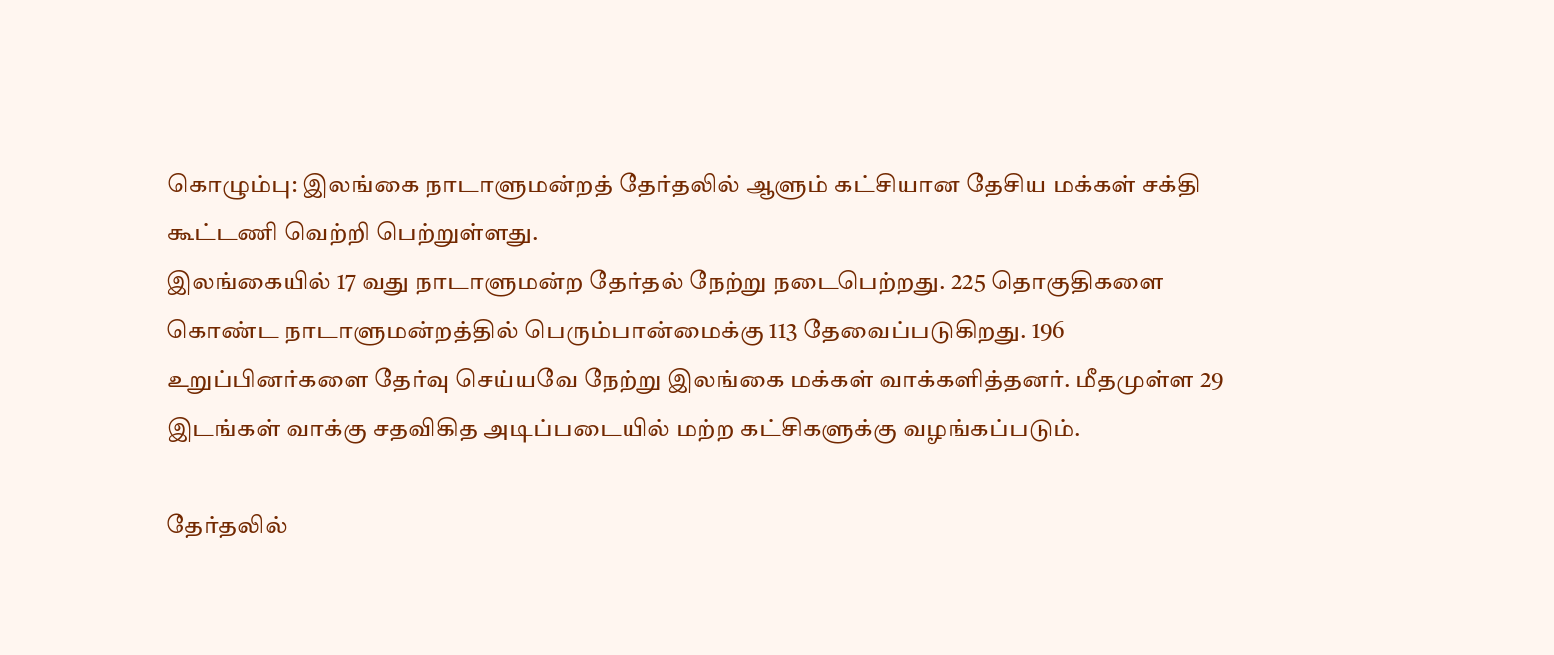கொழும்பு: இலங்கை நாடாளுமன்றத் தேர்தலில் ஆளும் கட்சியான தேசிய மக்கள் சக்தி கூட்டணி வெற்றி பெற்றுள்ளது.
இலங்கையில் 17 வது நாடாளுமன்ற தேர்தல் நேற்று நடைபெற்றது. 225 தொகுதிகளை கொண்ட நாடாளுமன்றத்தில் பெரும்பான்மைக்கு 113 தேவைப்படுகிறது. 196 உறுப்பினர்களை தேர்வு செய்யவே நேற்று இலங்கை மக்கள் வாக்களித்தனர். மீதமுள்ள 29 இடங்கள் வாக்கு சதவிகித அடிப்படையில் மற்ற கட்சிகளுக்கு வழங்கப்படும்.

தேர்தலில்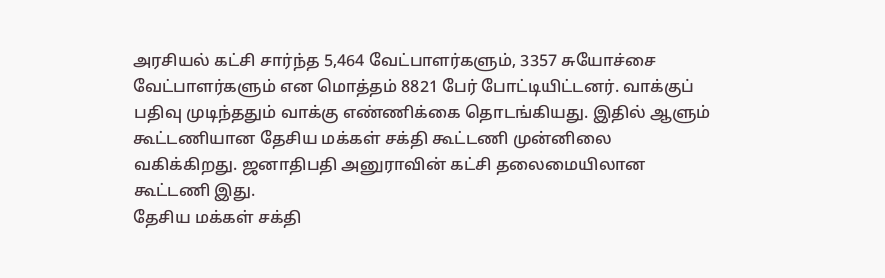அரசியல் கட்சி சார்ந்த 5,464 வேட்பாளர்களும், 3357 சுயோச்சை வேட்பாளர்களும் என மொத்தம் 8821 பேர் போட்டியிட்டனர். வாக்குப் பதிவு முடிந்ததும் வாக்கு எண்ணிக்கை தொடங்கியது. இதில் ஆளும் கூட்டணியான தேசிய மக்கள் சக்தி கூட்டணி முன்னிலை வகிக்கிறது. ஜனாதிபதி அனுராவின் கட்சி தலைமையிலான கூட்டணி இது.
தேசிய மக்கள் சக்தி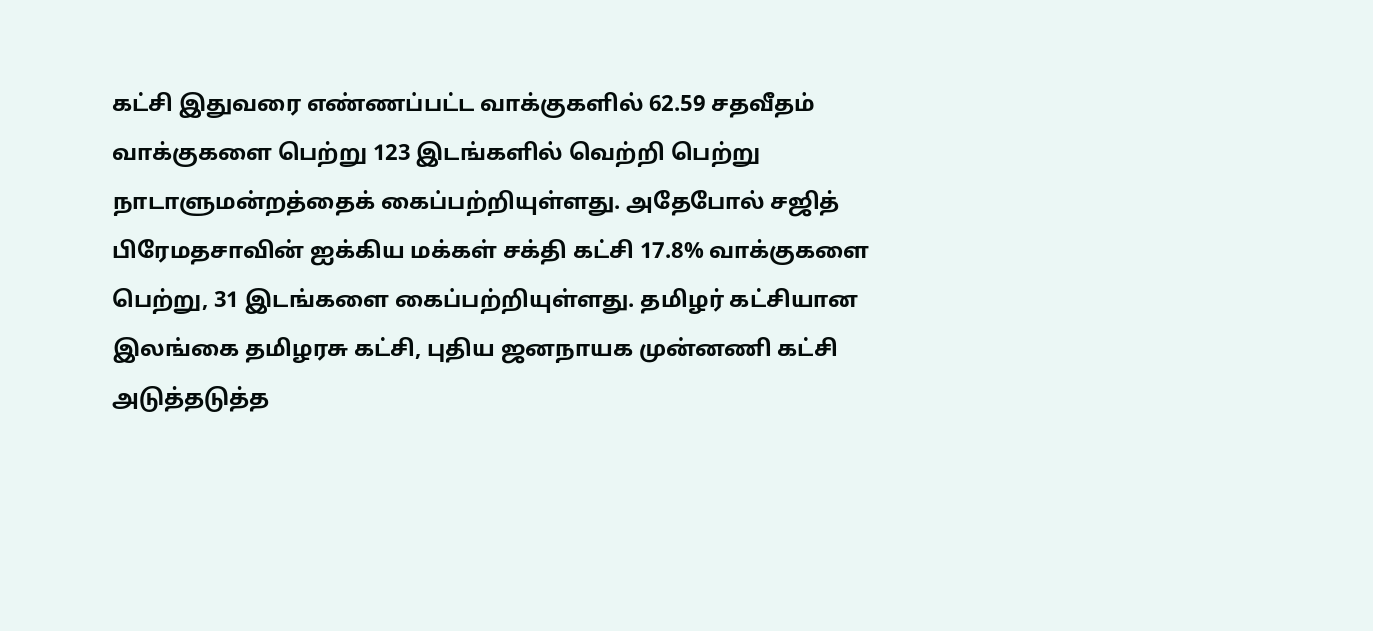கட்சி இதுவரை எண்ணப்பட்ட வாக்குகளில் 62.59 சதவீதம் வாக்குகளை பெற்று 123 இடங்களில் வெற்றி பெற்று நாடாளுமன்றத்தைக் கைப்பற்றியுள்ளது. அதேபோல் சஜித் பிரேமதசாவின் ஐக்கிய மக்கள் சக்தி கட்சி 17.8% வாக்குகளை பெற்று, 31 இடங்களை கைப்பற்றியுள்ளது. தமிழர் கட்சியான இலங்கை தமிழரசு கட்சி, புதிய ஜனநாயக முன்னணி கட்சி அடுத்தடுத்த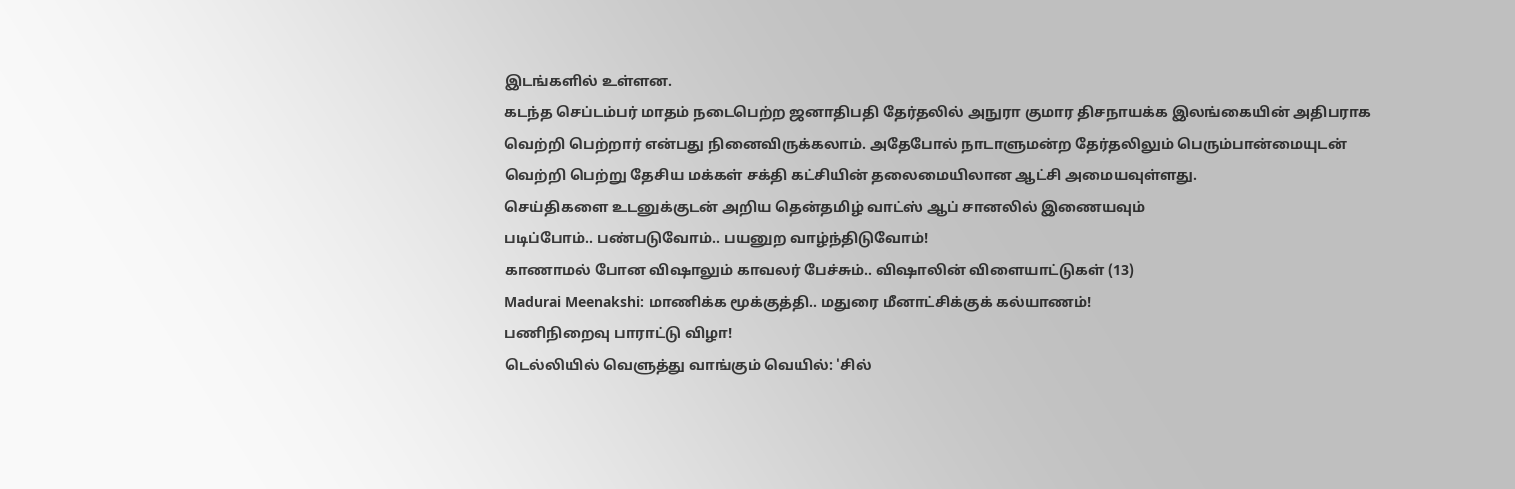இடங்களில் உள்ளன.
கடந்த செப்டம்பர் மாதம் நடைபெற்ற ஜனாதிபதி தேர்தலில் அநுரா குமார திசநாயக்க இலங்கையின் அதிபராக வெற்றி பெற்றார் என்பது நினைவிருக்கலாம். அதேபோல் நாடாளுமன்ற தேர்தலிலும் பெரும்பான்மையுடன் வெற்றி பெற்று தேசிய மக்கள் சக்தி கட்சியின் தலைமையிலான ஆட்சி அமையவுள்ளது.
செய்திகளை உடனுக்குடன் அறிய தென்தமிழ் வாட்ஸ் ஆப் சானலில் இணையவும்
படிப்போம்.. பண்படுவோம்.. பயனுற வாழ்ந்திடுவோம்!
காணாமல் போன விஷாலும் காவலர் பேச்சும்.. விஷாலின் விளையாட்டுகள் (13)
Madurai Meenakshi: மாணிக்க மூக்குத்தி.. மதுரை மீனாட்சிக்குக் கல்யாணம்!
பணிநிறைவு பாராட்டு விழா!
டெல்லியில் வெளுத்து வாங்கும் வெயில்: 'சில்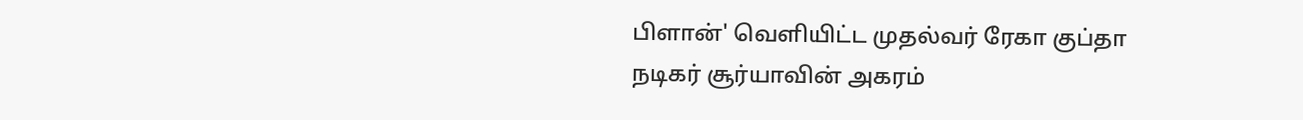பிளான்' வெளியிட்ட முதல்வர் ரேகா குப்தா
நடிகர் சூர்யாவின் அகரம்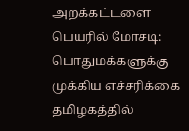அறக்கட்டளை பெயரில் மோசடி: பொதுமக்களுக்கு முக்கிய எச்சரிக்கை
தமிழகத்தில்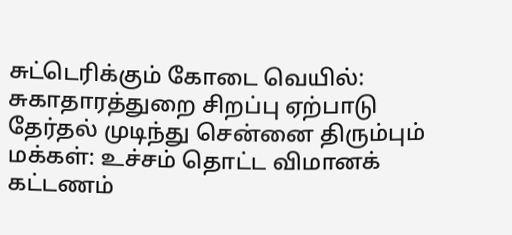சுட்டெரிக்கும் கோடை வெயில்: சுகாதாரத்துறை சிறப்பு ஏற்பாடு
தேர்தல் முடிந்து சென்னை திரும்பும் மக்கள்: உச்சம் தொட்ட விமானக் கட்டணம்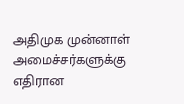அதிமுக முன்னாள் அமைச்சர்களுக்கு எதிரான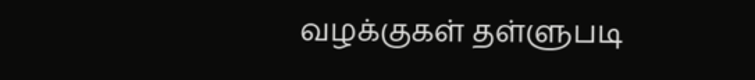வழக்குகள் தள்ளுபடி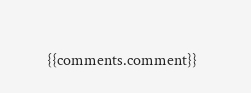{{comments.comment}}